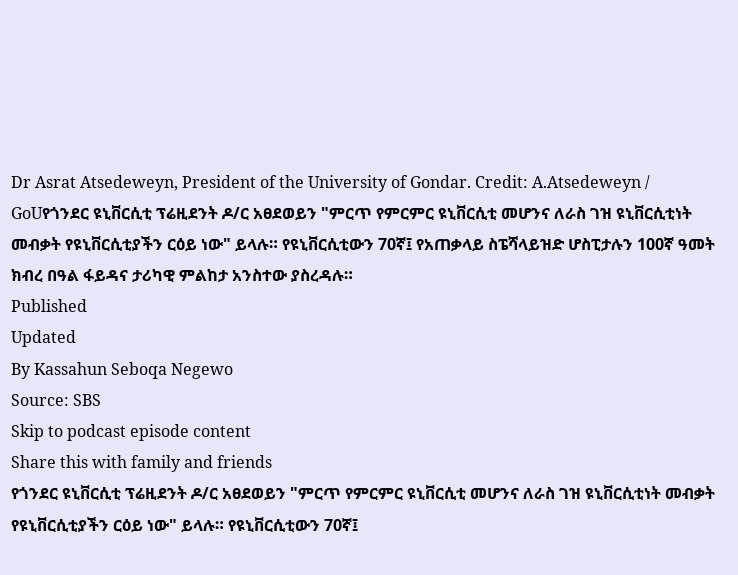Dr Asrat Atsedeweyn, President of the University of Gondar. Credit: A.Atsedeweyn / GoUየጎንደር ዩኒቨርሲቲ ፕሬዚደንት ዶ/ር አፀደወይን "ምርጥ የምርምር ዩኒቨርሲቲ መሆንና ለራስ ገዝ ዩኒቨርሲቲነት መብቃት የዩኒቨርሲቲያችን ርዕይ ነው" ይላሉ። የዩኒቨርሲቲውን 70ኛ፤ የአጠቃላይ ስፔሻላይዝድ ሆስፒታሉን 100ኛ ዓመት ክብረ በዓል ፋይዳና ታሪካዊ ምልከታ አንስተው ያስረዳሉ።
Published
Updated
By Kassahun Seboqa Negewo
Source: SBS
Skip to podcast episode content
Share this with family and friends
የጎንደር ዩኒቨርሲቲ ፕሬዚደንት ዶ/ር አፀደወይን "ምርጥ የምርምር ዩኒቨርሲቲ መሆንና ለራስ ገዝ ዩኒቨርሲቲነት መብቃት የዩኒቨርሲቲያችን ርዕይ ነው" ይላሉ። የዩኒቨርሲቲውን 70ኛ፤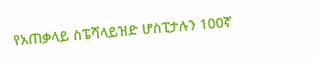የአጠቃላይ ስፔሻላይዝድ ሆስፒታሉን 100ኛ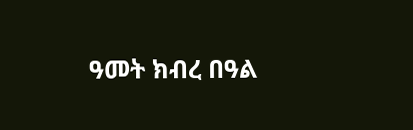ዓመት ክብረ በዓል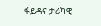ፋይዳና ታሪካዊ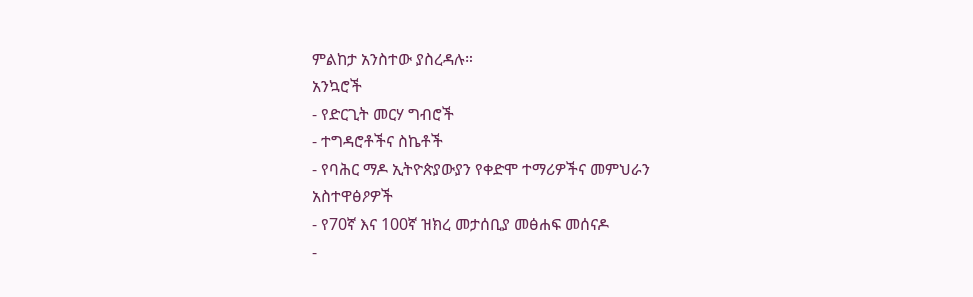ምልከታ አንስተው ያስረዳሉ።
አንኳሮች
- የድርጊት መርሃ ግብሮች
- ተግዳሮቶችና ስኬቶች
- የባሕር ማዶ ኢትዮጵያውያን የቀድሞ ተማሪዎችና መምህራን አስተዋፅዖዎች
- የ70ኛ እና 100ኛ ዝክረ መታሰቢያ መፅሐፍ መሰናዶ
-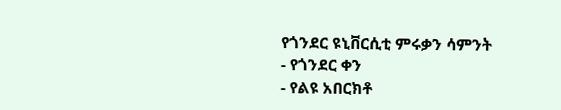የጎንደር ዩኒቨርሲቲ ምሩቃን ሳምንት
- የጎንደር ቀን
- የልዩ አበርክቶ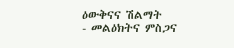ዕውቅናና ሽልማት
- መልዕክትና ምስጋና